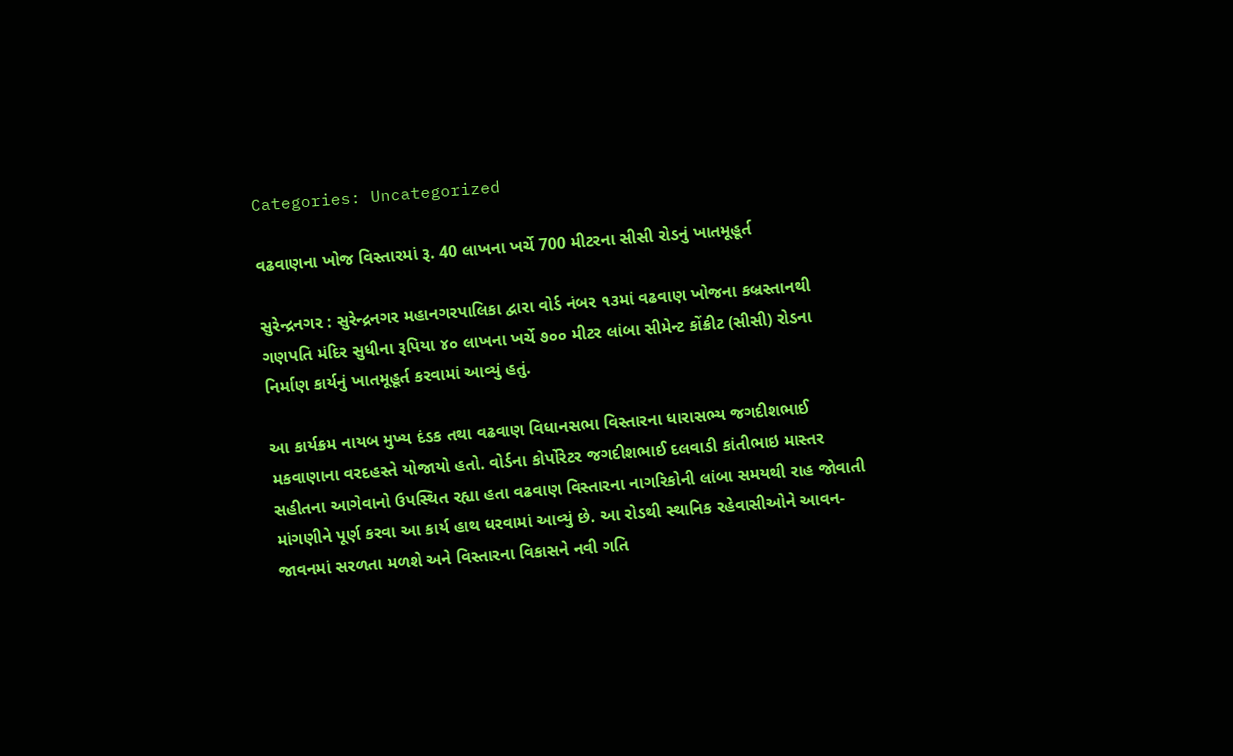Categories: Uncategorized

વઢવાણના ખોજ વિસ્તારમાં રૂ. 40 લાખના ખર્ચે 700 મીટરના સીસી રોડનું ખાતમૂહૂર્ત

સુરેન્દ્રનગર : સુરેન્દ્રનગર મહાનગરપાલિકા દ્વારા વોર્ડ નંબર ૧૩માં વઢવાણ ખોજના કબ્રસ્તાનથી ગણપતિ મંદિર સુધીના રૂપિયા ૪૦ લાખના ખર્ચે ૭૦૦ મીટર લાંબા સીમેન્ટ કોંક્રીટ (સીસી) રોડના નિર્માણ કાર્યનું ખાતમૂહૂર્ત કરવામાં આવ્યું હતું.

આ કાર્યક્રમ નાયબ મુખ્ય દંડક તથા વઢવાણ વિધાનસભા વિસ્તારના ધારાસભ્ય જગદીશભાઈ મકવાણાના વરદહસ્તે યોજાયો હતો. વોર્ડના કોર્પોરેટર જગદીશભાઈ દલવાડી કાંતીભાઇ માસ્તર સહીતના આગેવાનો ઉપસ્થિત રહ્યા હતા વઢવાણ વિસ્તારના નાગરિકોની લાંબા સમયથી રાહ જોવાતી માંગણીને પૂર્ણ કરવા આ કાર્ય હાથ ધરવામાં આવ્યું છે. આ રોડથી સ્થાનિક રહેવાસીઓને આવન-જાવનમાં સરળતા મળશે અને વિસ્તારના વિકાસને નવી ગતિ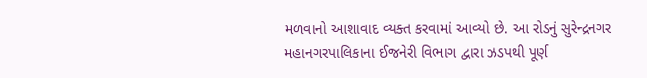મળવાનો આશાવાદ વ્યક્ત કરવામાં આવ્યો છે. આ રોડનું સુરેન્દ્રનગર મહાનગરપાલિકાના ઈજનેરી વિભાગ દ્વારા ઝડપથી પૂર્ણ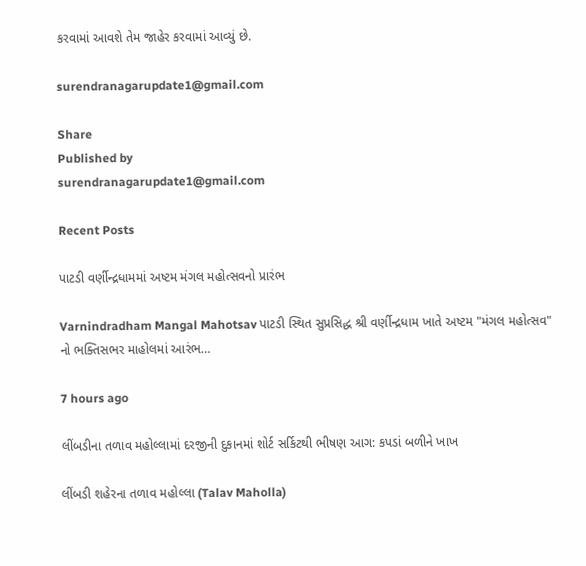કરવામાં આવશે તેમ જાહેર કરવામાં આવ્યું છે.

surendranagarupdate1@gmail.com

Share
Published by
surendranagarupdate1@gmail.com

Recent Posts

પાટડી વર્ણીન્દ્રધામમાં અષ્ટમ મંગલ મહોત્સવનો પ્રારંભ

Varnindradham Mangal Mahotsav પાટડી સ્થિત સુપ્રસિદ્ધ શ્રી વર્ણીન્દ્રધામ ખાતે અષ્ટમ "મંગલ મહોત્સવ" નો ભક્તિસભર માહોલમાં આરંભ…

7 hours ago

લીંબડીના તળાવ મહોલ્લામાં દરજીની દુકાનમાં શોર્ટ સર્કિટથી ભીષણ આગ: કપડાં બળીને ખાખ

લીંબડી શહેરના તળાવ મહોલ્લા (Talav Maholla)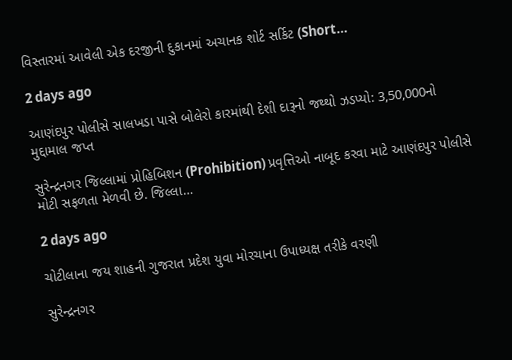વિસ્તારમાં આવેલી એક દરજીની દુકાનમાં અચાનક શોર્ટ સર્કિટ (Short…

2 days ago

આણંદપુર પોલીસે સાલખડા પાસે બોલેરો કારમાંથી દેશી દારૂનો જથ્થો ઝડપ્યો: 3,50,000નો મુદ્દામાલ જપ્ત

સુરેન્દ્રનગર જિલ્લામાં પ્રોહિબિશન (Prohibition) પ્રવૃત્તિઓ નાબૂદ કરવા માટે આણંદપુર પોલીસે મોટી સફળતા મેળવી છે. જિલ્લા…

2 days ago

ચોટીલાના જય શાહની ગુજરાત પ્રદેશ યુવા મોરચાના ઉપાધ્યક્ષ તરીકે વરણી

સુરેન્દ્રનગર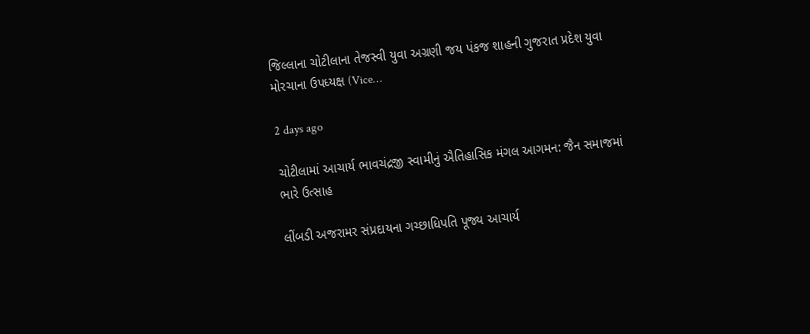જિલ્લાના ચોટીલાના તેજસ્વી યુવા અગ્રણી જય પંકજ શાહની ગુજરાત પ્રદેશ યુવા મોરચાના ઉપધ્યક્ષ (Vice…

2 days ago

ચોટીલામાં આચાર્ય ભાવચંદ્રજી સ્વામીનું ઐતિહાસિક મંગલ આગમન: જૈન સમાજમાં ભારે ઉત્સાહ

લીંબડી અજરામર સંપ્રદાયના ગચ્છાધિપતિ પૂજ્ય આચાર્ય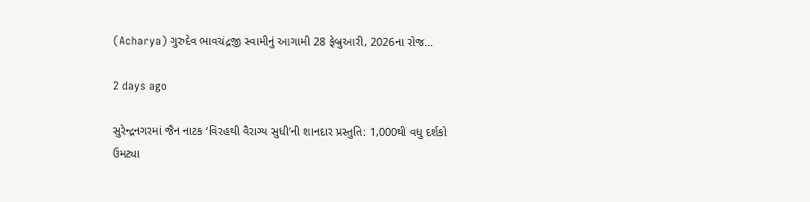(Acharya) ગુરુદેવ ભાવચંદ્રજી સ્વામીનું આગામી 28 ફેબ્રુઆરી, 2026ના રોજ…

2 days ago

સુરેન્દ્રનગરમાં જૈન નાટક ‘વિરહથી વૈરાગ્ય સુધી’ની શાનદાર પ્રસ્તુતિ: 1,000થી વધુ દર્શકો ઉમટ્યા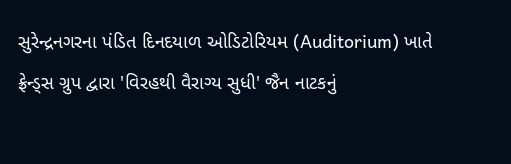સુરેન્દ્રનગરના પંડિત દિનદયાળ ઓડિટોરિયમ (Auditorium) ખાતે ફ્રેન્ડ્સ ગ્રુપ દ્વારા 'વિરહથી વૈરાગ્ય સુધી' જૈન નાટકનું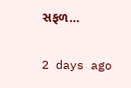સફળ…

2 days ago